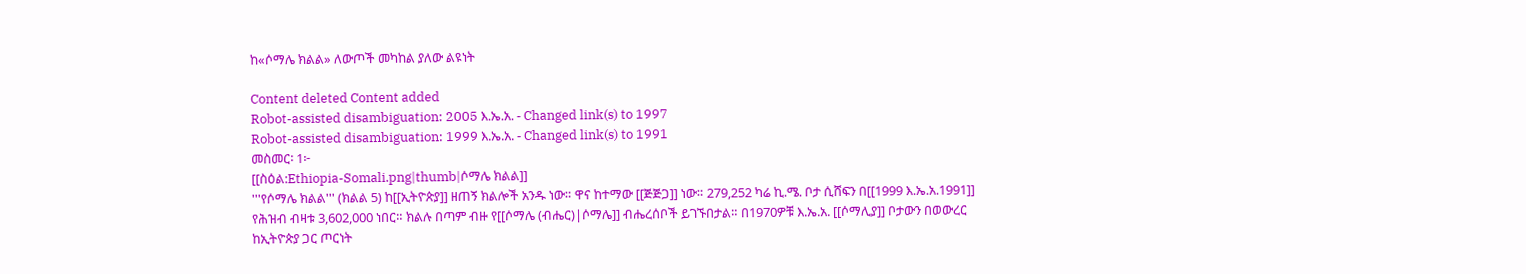ከ«ሶማሌ ክልል» ለውጦች መካከል ያለው ልዩነት

Content deleted Content added
Robot-assisted disambiguation: 2005 እ.ኤ.አ. - Changed link(s) to 1997
Robot-assisted disambiguation: 1999 እ.ኤ.አ. - Changed link(s) to 1991
መስመር፡ 1፦
[[ስዕል:Ethiopia-Somali.png|thumb|ሶማሌ ክልል]]
'''የሶማሌ ክልል''' (ክልል 5) ከ[[ኢትዮጵያ]] ዘጠኝ ክልሎች አንዱ ነው። ዋና ከተማው [[ጅጅጋ]] ነው። 279,252 ካሬ ኪ.ሜ. ቦታ ሲሸፍን በ[[1999 እ.ኤ.አ.1991]]
የሕዝብ ብዛቱ 3,602,000 ነበር። ክልሉ በጣም ብዙ የ[[ሶማሌ (ብሔር)|ሶማሌ]] ብሔረሰቦች ይገኙበታል። በ1970ዎቹ እ.ኤ.አ. [[ሶማሊያ]] ቦታውን በወውረር
ከኢትዮጵያ ጋር ጦርነት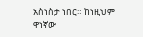አስነስታ ነበር። ከነዚህም ዋነኛው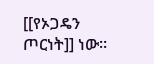[[የኦጋዴን ጦርነት]] ነው።